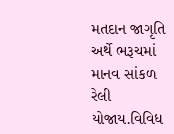મતદાન જાગૃતિ અર્થે ભરૂચમાં માનવ સાંકળ રેલી યોજાય.વિવિધ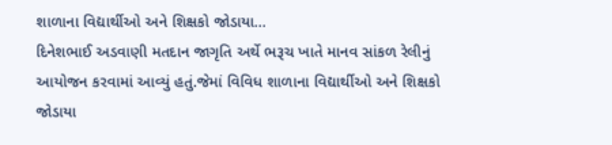શાળાના વિદ્યાર્થીઓ અને શિક્ષકો જોડાયા…
દિનેશભાઈ અડવાણી મતદાન જાગૃતિ અર્થે ભરૂચ ખાતે માનવ સાંકળ રેલીનું આયોજન કરવામાં આવ્યું હતું.જેમાં વિવિધ શાળાના વિદ્યાર્થીઓ અને શિક્ષકો જોડાયા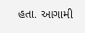હતા. આગામી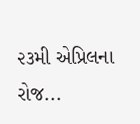૨૩મી એપ્રિલના રોજ...